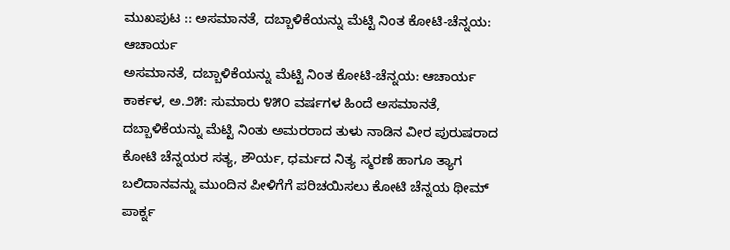ಮುಖಪುಟ :: ಅಸಮಾನತೆ, ದಬ್ಬಾಳಿಕೆಯನ್ನು ಮೆಟ್ಟಿ ನಿಂತ ಕೋಟಿ-ಚೆನ್ನಯ: ಆಚಾರ್ಯ
ಅಸಮಾನತೆ, ದಬ್ಬಾಳಿಕೆಯನ್ನು ಮೆಟ್ಟಿ ನಿಂತ ಕೋಟಿ-ಚೆನ್ನಯ: ಆಚಾರ್ಯ
ಕಾರ್ಕಳ, ಅ.೨೫: ಸುಮಾರು ೪೫೦ ವರ್ಷಗಳ ಹಿಂದೆ ಅಸಮಾನತೆ, ದಬ್ಬಾಳಿಕೆಯನ್ನು ಮೆಟ್ಟಿ ನಿಂತು ಅಮರರಾದ ತುಳು ನಾಡಿನ ವೀರ ಪುರುಷರಾದ ಕೋಟಿ ಚೆನ್ನಯರ ಸತ್ಯ, ಶೌರ್ಯ, ಧರ್ಮದ ನಿತ್ಯ ಸ್ಮರಣೆ ಹಾಗೂ ತ್ಯಾಗ ಬಲಿದಾನವನ್ನು ಮುಂದಿನ ಪೀಳಿಗೆಗೆ ಪರಿಚಯಿಸಲು ಕೋಟಿ ಚೆನ್ನಯ ಥೀಮ್ ಪಾರ್ಕ್ನ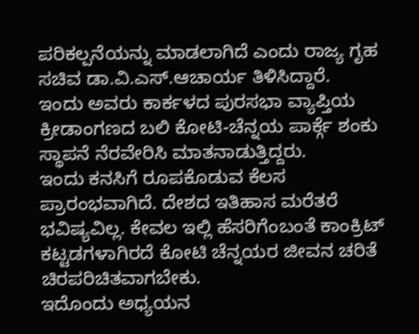ಪರಿಕಲ್ಪನೆಯನ್ನು ಮಾಡಲಾಗಿದೆ ಎಂದು ರಾಜ್ಯ ಗೃಹ ಸಚಿವ ಡಾ.ವಿ.ಎಸ್.ಆಚಾರ್ಯ ತಿಳಿಸಿದ್ದಾರೆ.
ಇಂದು ಅವರು ಕಾರ್ಕಳದ ಪುರಸಭಾ ವ್ಯಾಪ್ತಿಯ ಕ್ರೀಡಾಂಗಣದ ಬಲಿ ಕೋಟಿ-ಚೆನ್ನಯ ಪಾರ್ಕ್ಗೆ ಶಂಕು ಸ್ಥಾಪನೆ ನೆರವೇರಿಸಿ ಮಾತನಾಡುತ್ತಿದ್ದರು.
ಇಂದು ಕನಸಿಗೆ ರೂಪಕೊಡುವ ಕೆಲಸ ಪ್ರಾರಂಭವಾಗಿದೆ. ದೇಶದ ಇತಿಹಾಸ ಮರೆತರೆ ಭವಿಷ್ಯವಿಲ್ಲ. ಕೇವಲ ಇಲ್ಲಿ ಹೆಸರಿಗೆಂಬಂತೆ ಕಾಂಕ್ರಿಟ್ ಕಟ್ಟಡಗಳಾಗಿರದೆ ಕೋಟಿ ಚೆನ್ನಯರ ಜೀವನ ಚರಿತೆ ಚಿರಪರಿಚಿತವಾಗಬೇಕು.
ಇದೊಂದು ಅಧ್ಯಯನ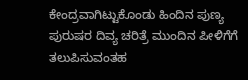ಕೇಂದ್ರವಾಗಿಟ್ಟುಕೊಂಡು ಹಿಂದಿನ ಪುಣ್ಯ ಪುರುಷರ ದಿವ್ಯ ಚರಿತ್ರೆ ಮುಂದಿನ ಪೀಳಿಗೆಗೆ ತಲುಪಿಸುವಂತಹ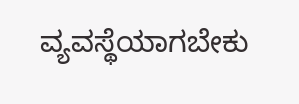ವ್ಯವಸ್ಥೆಯಾಗಬೇಕು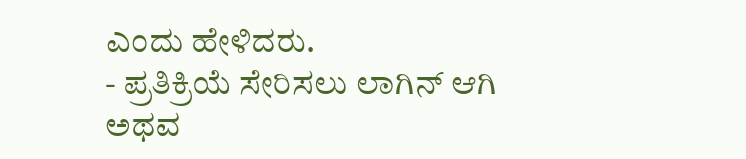ಎಂದು ಹೇಳಿದರು.
- ಪ್ರತಿಕ್ರಿಯೆ ಸೇರಿಸಲು ಲಾಗಿನ್ ಆಗಿ ಅಥವ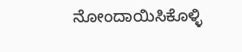ನೋಂದಾಯಿಸಿಕೊಳ್ಳಿ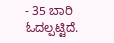- 35 ಬಾರಿ ಓದಲ್ಪಟ್ಟಿದೆ.